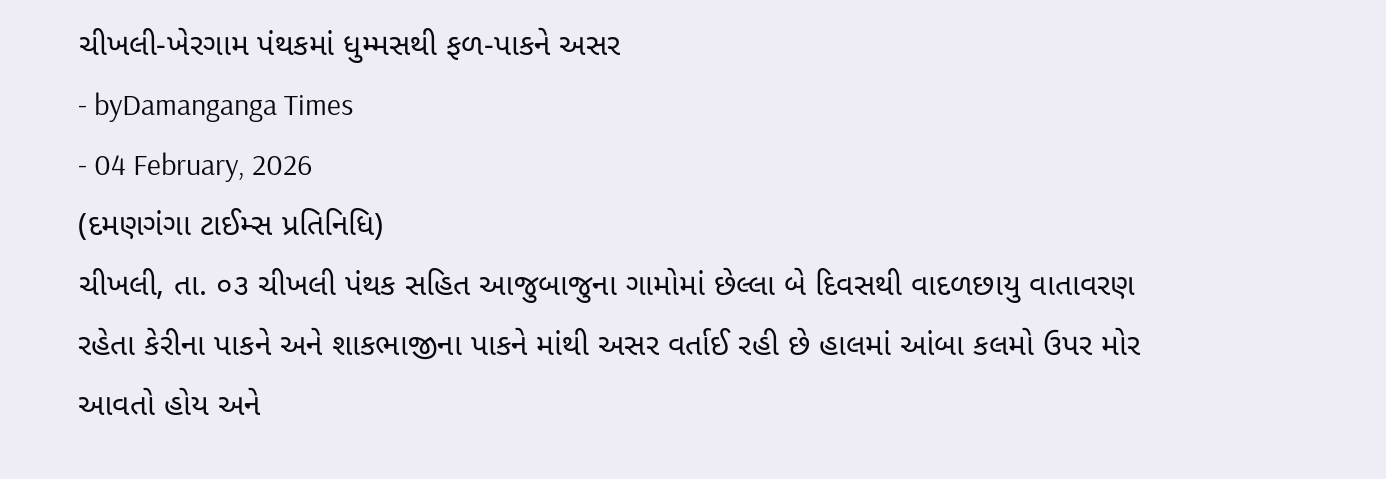ચીખલી-ખેરગામ પંથકમાં ધુમ્મસથી ફળ-પાકને અસર
- byDamanganga Times
- 04 February, 2026
(દમણગંગા ટાઈમ્સ પ્રતિનિધિ)
ચીખલી, તા. ૦૩ ચીખલી પંથક સહિત આજુબાજુના ગામોમાં છેલ્લા બે દિવસથી વાદળછાયુ વાતાવરણ રહેતા કેરીના પાકને અને શાકભાજીના પાકને માંથી અસર વર્તાઈ રહી છે હાલમાં આંબા કલમો ઉપર મોર આવતો હોય અને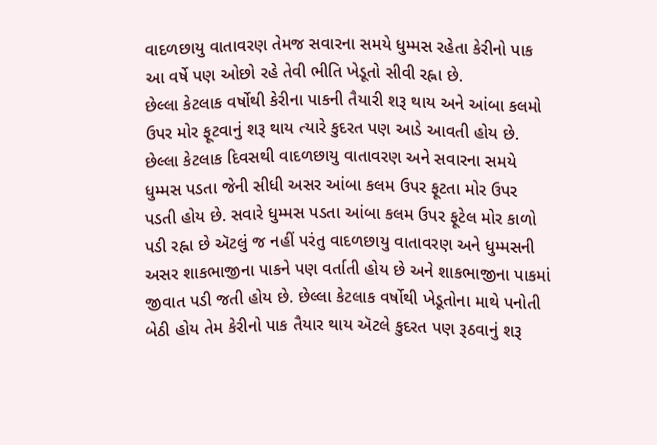વાદળછાયુ વાતાવરણ તેમજ સવારના સમયે ધુમ્મસ રહેતા કેરીનો પાક આ વર્ષે પણ ઓછો રહે તેવી ભીતિ ખેડૂતો સીવી રહ્ના છે.
છેલ્લા કેટલાક વર્ષોથી કેરીના પાકની તૈયારી શરૂ થાય અને આંબા કલમો ઉપર મોર ફૂટવાનું શરૂ થાય ત્યારે કુદરત પણ આડે આવતી હોય છે. છેલ્લા કેટલાક દિવસથી વાદળછાયુ વાતાવરણ અને સવારના સમયે ધુમ્મસ પડતા જેની સીધી અસર આંબા કલમ ઉપર ફૂટતા મોર ઉપર પડતી હોય છે. સવારે ધુમ્મસ પડતા આંબા કલમ ઉપર ફૂટેલ મોર કાળો પડી રહ્ના છે ઍટલું જ નહીં પરંતુ વાદળછાયુ વાતાવરણ અને ધુમ્મસની અસર શાકભાજીના પાકને પણ વર્તાતી હોય છે અને શાકભાજીના પાકમાં જીવાત પડી જતી હોય છે. છેલ્લા કેટલાક વર્ષોથી ખેડૂતોના માથે પનોતી બેઠી હોય તેમ કેરીનો પાક તૈયાર થાય ઍટલે કુદરત પણ રૂઠવાનું શરૂ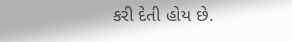કરી દેતી હોય છે.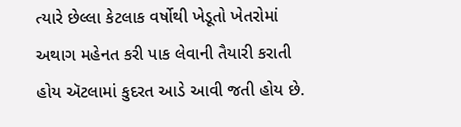ત્યારે છેલ્લા કેટલાક વર્ષોથી ખેડૂતો ખેતરોમાં અથાગ મહેનત કરી પાક લેવાની તૈયારી કરાતી હોય ઍટલામાં કુદરત આડે આવી જતી હોય છે.